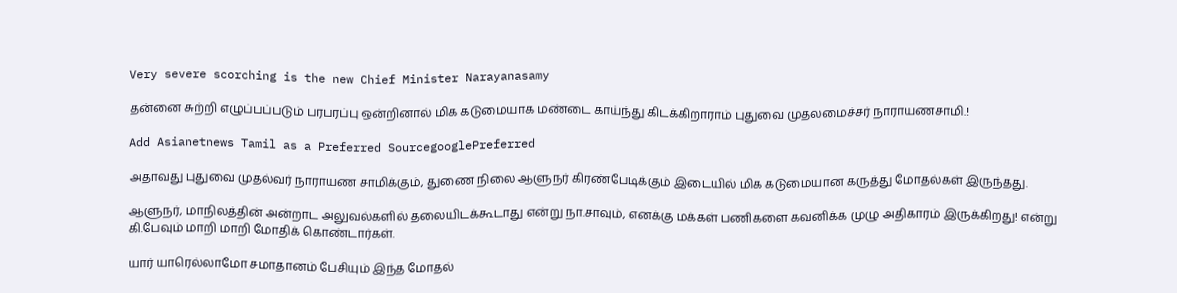Very severe scorching is the new Chief Minister Narayanasamy

தன்னை சுற்றி எழுப்பப்படும் பரபரப்பு ஒன்றினால் மிக கடுமையாக மண்டை காய்ந்து கிடக்கிறாராம் புதுவை முதலமைச்சர் நாராயணசாமி.!

Add Asianetnews Tamil as a Preferred SourcegooglePreferred

அதாவது புதுவை முதல்வர் நாராயண சாமிக்கும், துணை நிலை ஆளுநர் கிரண்பேடிக்கும் இடையில் மிக கடுமையான கருத்து மோதல்கள் இருந்தது.

ஆளுநர், மாநிலத்தின் அன்றாட அலுவல்களில் தலையிடக்கூடாது என்று நா.சாவும், எனக்கு மக்கள் பணிகளை கவனிக்க முழு அதிகாரம் இருக்கிறது! என்று கி.பேவும் மாறி மாறி மோதிக் கொண்டார்கள்.

யார் யாரெல்லாமோ சமாதானம் பேசியும் இந்த மோதல்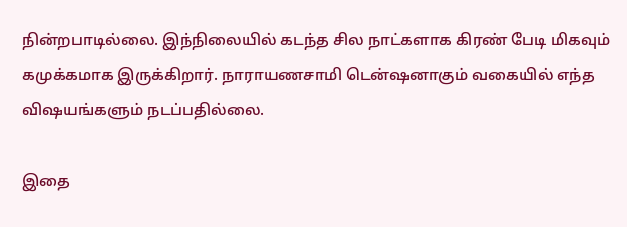நின்றபாடில்லை. இந்நிலையில் கடந்த சில நாட்களாக கிரண் பேடி மிகவும் கமுக்கமாக இருக்கிறார். நாராயணசாமி டென்ஷனாகும் வகையில் எந்த விஷயங்களும் நடப்பதில்லை.

இதை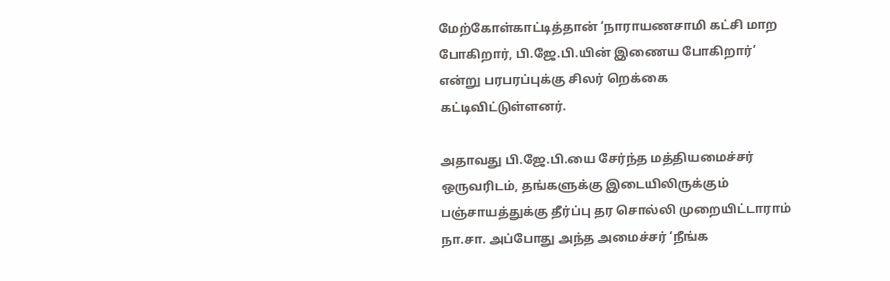மேற்கோள்காட்டித்தான் ‘நாராயணசாமி கட்சி மாற போகிறார், பி.ஜே.பி.யின் இணைய போகிறார்’ என்று பரபரப்புக்கு சிலர் றெக்கை கட்டிவிட்டுள்ளனர்.

அதாவது பி.ஜே.பி.யை சேர்ந்த மத்தியமைச்சர் ஒருவரிடம், தங்களுக்கு இடையிலிருக்கும் பஞ்சாயத்துக்கு தீர்ப்பு தர சொல்லி முறையிட்டாராம் நா.சா. அப்போது அந்த அமைச்சர் ‘நீங்க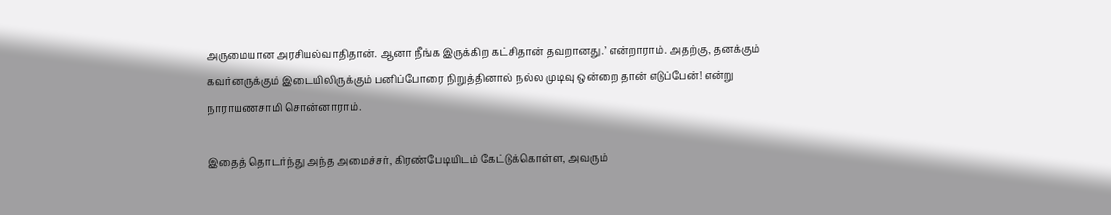அருமையான அரசியல்வாதிதான். ஆனா நீங்க இருக்கிற கட்சிதான் தவறானது.’ என்றாராம். அதற்கு, தனக்கும் கவர்னருக்கும் இடையிலிருக்கும் பனிப்போரை நிறுத்தினால் நல்ல முடிவு ஒன்றை தான் எடுப்பேன்! என்று நாராயணசாமி சொன்னாராம்.

இதைத் தொடர்ந்து அந்த அமைச்சர், கிரண்பேடியிடம் கேட்டுக்கொள்ள, அவரும்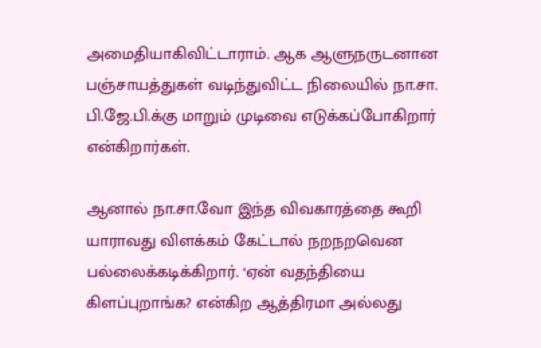அமைதியாகிவிட்டாராம். ஆக ஆளுநருடனான பஞ்சாயத்துகள் வடிந்துவிட்ட நிலையில் நா.சா. பி.ஜே.பி.க்கு மாறும் முடிவை எடுக்கப்போகிறார் என்கிறார்கள்.

ஆனால் நா.சா.வோ இந்த விவகாரத்தை கூறி யாராவது விளக்கம் கேட்டால் நறநறவென பல்லைக்கடிக்கிறார். ‘ஏன் வதந்தியை கிளப்புறாங்க? என்கிற ஆத்திரமா அல்லது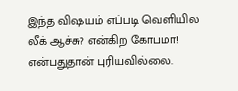இந்த விஷயம் எப்படி வெளியில லீக் ஆச்சு? என்கிற கோபமா! என்பதுதான் புரியவில்லை.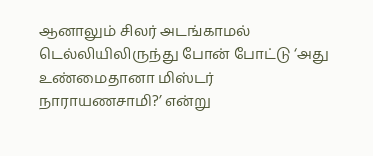ஆனாலும் சிலர் அடங்காமல் டெல்லியிலிருந்து போன் போட்டு ‘அது உண்மைதானா மிஸ்டர் நாராயணசாமி?’ என்று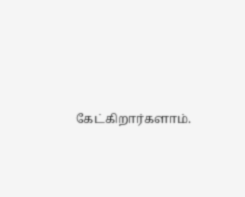கேட்கிறார்களாம்.